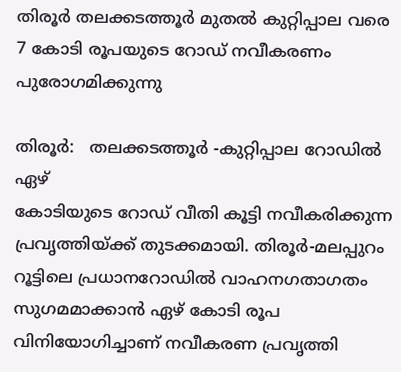തിരൂര്‍ തലക്കടത്തൂര്‍ മുതല്‍ കുറ്റിപ്പാല വരെ 7 കോടി രൂപയുടെ റോഡ് നവീകരണം പുരോഗമിക്കുന്നു

തിരൂര്‍:   തലക്കടത്തൂര്‍ -കുറ്റിപ്പാല റോഡില്‍ ഏഴ്
കോടിയുടെ റോഡ് വീതി കൂട്ടി നവീകരിക്കുന്ന പ്രവൃത്തിയ്ക്ക് തുടക്കമായി. തിരൂര്‍-മലപ്പുറം റൂട്ടിലെ പ്രധാനറോഡില്‍ വാഹനഗതാഗതം സുഗമമാക്കാന്‍ ഏഴ് കോടി രൂപ വിനിയോഗിച്ചാണ് നവീകരണ പ്രവൃത്തി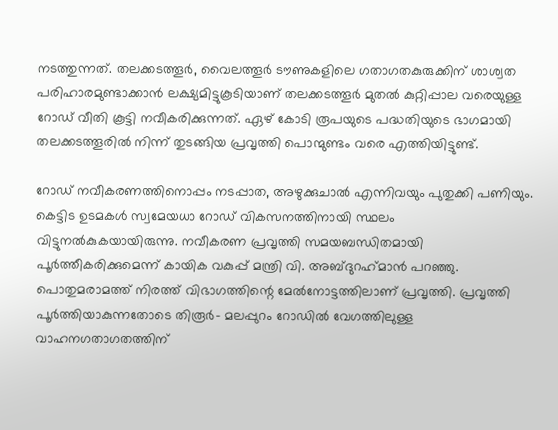നടത്തുന്നത്. തലക്കടത്തൂര്‍, വൈലത്തൂര്‍ ടൗണുകളിലെ ഗതാഗതകുരുക്കിന് ശാശ്വത പരിഹാരമുണ്ടാക്കാന്‍ ലക്ഷ്യമിട്ടുകൂടിയാണ് തലക്കടത്തൂര്‍ മുതല്‍ കുറ്റിപ്പാല വരെയുള്ള റോഡ് വീതി കൂട്ടി നവീകരിക്കുന്നത്. ഏഴ് കോടി രൂപയുടെ പദ്ധതിയുടെ ഭാഗമായി തലക്കടത്തൂരില്‍ നിന്ന് തുടങ്ങിയ പ്രവൃത്തി പൊന്മുണ്ടം വരെ എത്തിയിട്ടുണ്ട്.

റോഡ് നവീകരണത്തിനൊപ്പം നടപ്പാത, അഴുക്കുചാല്‍ എന്നിവയും പുതുക്കി പണിയും. കെട്ടിട ഉടമകള്‍ സ്വമേയധാ റോഡ് വികസനത്തിനായി സ്ഥലം വിട്ടുനല്‍കുകയായിരുന്നു. നവീകരണ പ്രവൃത്തി സമയബന്ധിതമായി പൂര്‍ത്തീകരിക്കുമെന്ന് കായിക വകുപ്പ് മന്ത്രി വി. അബ്ദുറഹ്‌മാന്‍ പറഞ്ഞു. പൊതുമരാമത്ത് നിരത്ത് വിഭാഗത്തിന്റെ മേല്‍നോട്ടത്തിലാണ് പ്രവൃത്തി. പ്രവൃത്തി പൂര്‍ത്തിയാകുന്നതോടെ തിരൂര്‍- മലപ്പുറം റോഡില്‍ വേഗത്തിലുള്ള വാഹനഗതാഗതത്തിന്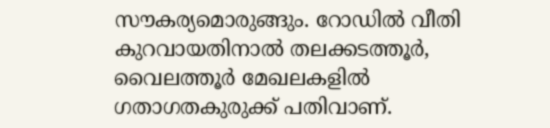സൗകര്യമൊരുങ്ങും. റോഡില്‍ വീതി കുറവായതിനാല്‍ തലക്കടത്തൂര്‍, വൈലത്തൂര്‍ മേഖലകളില്‍ ഗതാഗതകുരുക്ക് പതിവാണ്.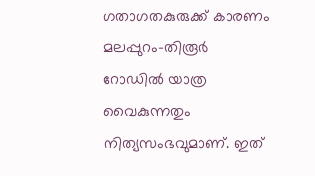ഗതാഗതകുരുക്ക് കാരണം മലപ്പുറം-തിരൂര്‍ റോഡില്‍ യാത്ര വൈകുന്നതും നിത്യസംഭവുമാണ്. ഇത്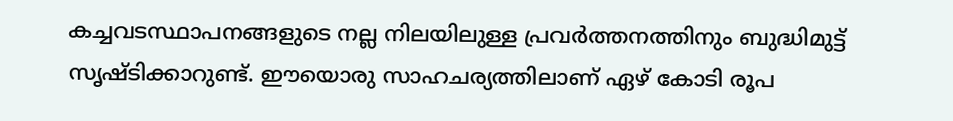കച്ചവടസ്ഥാപനങ്ങളുടെ നല്ല നിലയിലുള്ള പ്രവര്‍ത്തനത്തിനും ബുദ്ധിമുട്ട് സൃഷ്ടിക്കാറുണ്ട്. ഈയൊരു സാഹചര്യത്തിലാണ് ഏഴ് കോടി രൂപ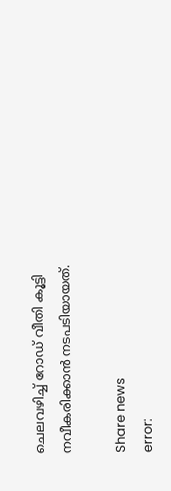ചെലവഴിച്ച് റോഡ് വീതി കൂട്ടി നവീകരിക്കാന്‍ നടപടിയായത്.

Share news
error: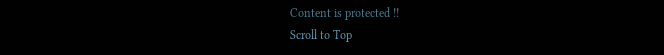Content is protected !!
Scroll to Top